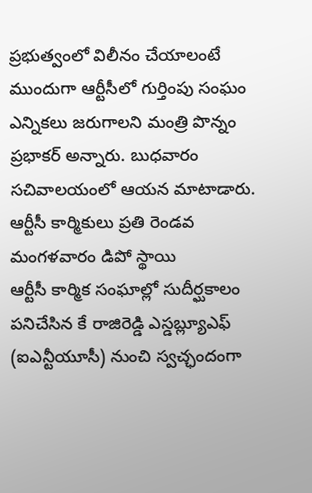ప్రభుత్వంలో విలీనం చేయాలంటే ముందుగా ఆర్టీసీలో గుర్తింపు సంఘం ఎన్నికలు జరుగాలని మంత్రి పొన్నం ప్రభాకర్ అన్నారు. బుధవారం సచివాలయంలో ఆయన మాటాడారు. ఆర్టీసీ కార్మికులు ప్రతి రెండవ మంగళవారం డిపో స్థాయి
ఆర్టీసీ కార్మిక సంఘాల్లో సుదీర్ఘకాలం పనిచేసిన కే రాజిరెడ్డి ఎస్డబ్ల్యూఎఫ్ (ఐఎన్టీయూసీ) నుంచి స్వచ్ఛందంగా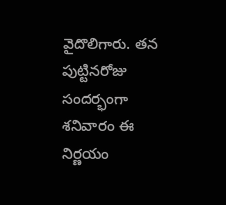వైదొలిగారు. తన పుట్టినరోజు సందర్భంగా శనివారం ఈ నిర్ణయం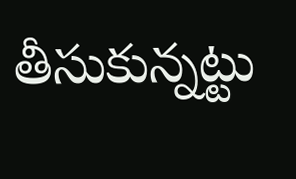తీసుకున్నట్టు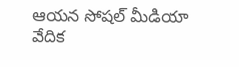ఆయన సోషల్ మీడియా వేదిక